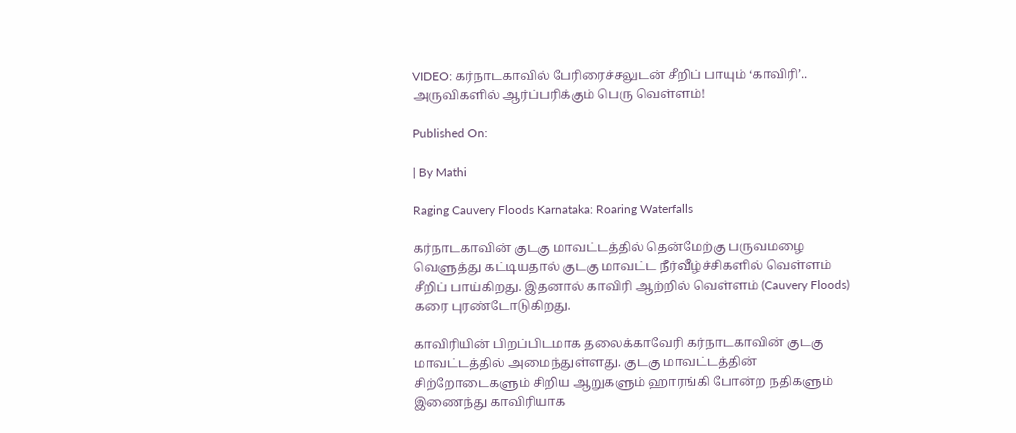VIDEO: கர்நாடகாவில் பேரிரைச்சலுடன் சீறிப் பாயும் ‘காவிரி’.. அருவிகளில் ஆர்ப்பரிக்கும் பெரு வெள்ளம்!

Published On:

| By Mathi

Raging Cauvery Floods Karnataka: Roaring Waterfalls

கர்நாடகாவின் குடகு மாவட்டத்தில் தென்மேற்கு பருவமழை வெளுத்து கட்டியதால் குடகு மாவட்ட நீர்வீழ்ச்சிகளில் வெள்ளம் சீறிப் பாய்கிறது. இதனால் காவிரி ஆற்றில் வெள்ளம் (Cauvery Floods) கரை புரண்டோடுகிறது.

காவிரியின் பிறப்பிடமாக தலைக்காவேரி கர்நாடகாவின் குடகு மாவட்டத்தில் அமைந்துள்ளது. குடகு மாவட்டத்தின் சிற்றோடைகளும் சிறிய ஆறுகளும் ஹாரங்கி போன்ற நதிகளும் இணைந்து காவிரியாக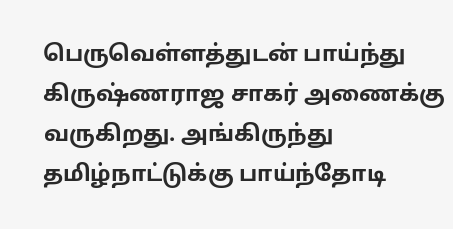பெருவெள்ளத்துடன் பாய்ந்து கிருஷ்ணராஜ சாகர் அணைக்கு வருகிறது. அங்கிருந்து தமிழ்நாட்டுக்கு பாய்ந்தோடி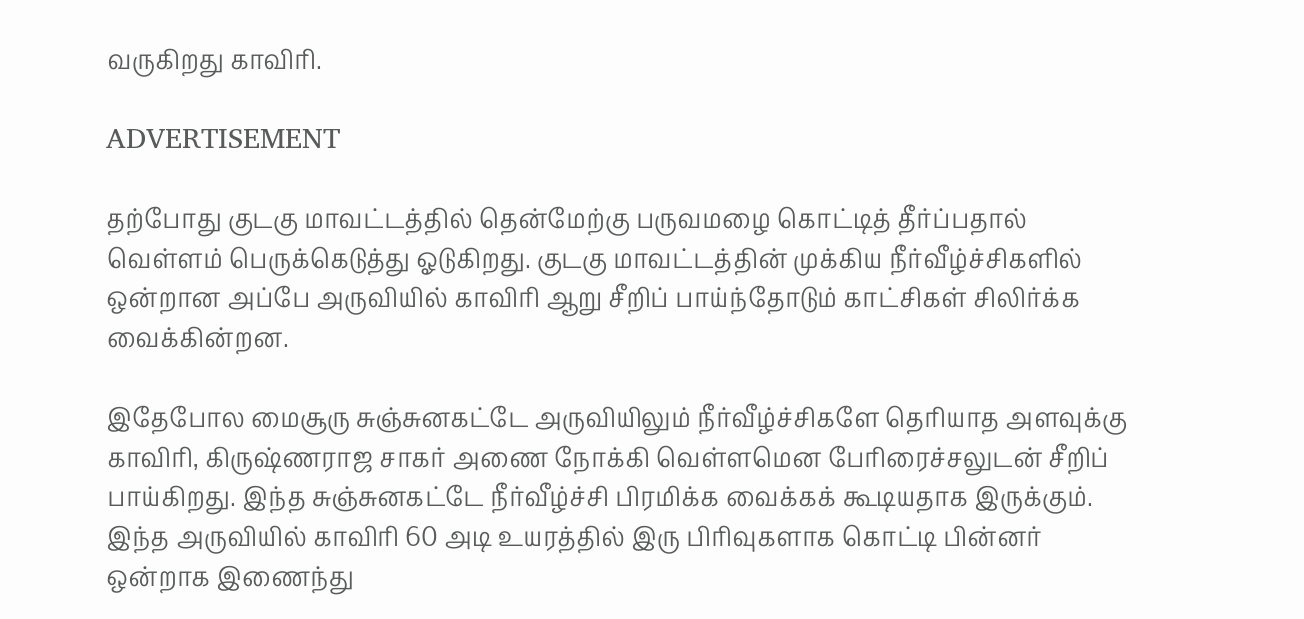வருகிறது காவிரி.

ADVERTISEMENT

தற்போது குடகு மாவட்டத்தில் தென்மேற்கு பருவமழை கொட்டித் தீர்ப்பதால் வெள்ளம் பெருக்கெடுத்து ஓடுகிறது. குடகு மாவட்டத்தின் முக்கிய நீர்வீழ்ச்சிகளில் ஒன்றான அப்பே அருவியில் காவிரி ஆறு சீறிப் பாய்ந்தோடும் காட்சிகள் சிலிர்க்க வைக்கின்றன.

இதேபோல மைசூரு சுஞ்சுனகட்டே அருவியிலும் நீர்வீழ்ச்சிகளே தெரியாத அளவுக்கு காவிரி, கிருஷ்ணராஜ சாகர் அணை நோக்கி வெள்ளமென பேரிரைச்சலுடன் சீறிப் பாய்கிறது. இந்த சுஞ்சுனகட்டே நீர்வீழ்ச்சி பிரமிக்க வைக்கக் கூடியதாக இருக்கும். இந்த அருவியில் காவிரி 60 அடி உயரத்தில் இரு பிரிவுகளாக கொட்டி பின்னர் ஒன்றாக இணைந்து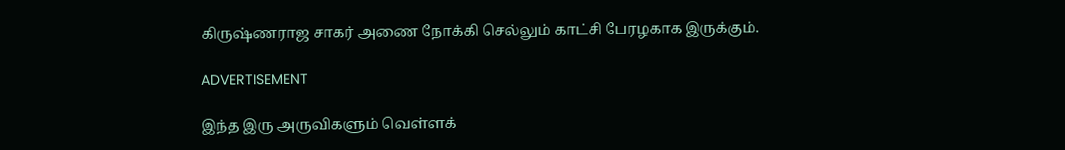கிருஷ்ணராஜ சாகர் அணை நோக்கி செல்லும் காட்சி பேரழகாக இருக்கும்.

ADVERTISEMENT

இந்த இரு அருவிகளும் வெள்ளக்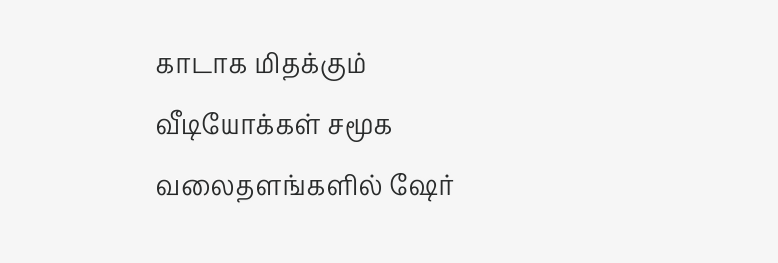காடாக மிதக்கும் வீடியோக்கள் சமூக வலைதளங்களில் ஷேர்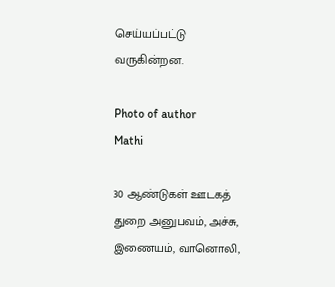செய்யப்பட்டு வருகின்றன.

Photo of author
Mathi

30 ஆண்டுகள் ஊடகத் துறை அனுபவம், அச்சு, இணையம், வானொலி,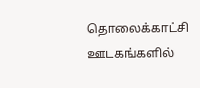தொலைக்காட்சி ஊடகங்களில்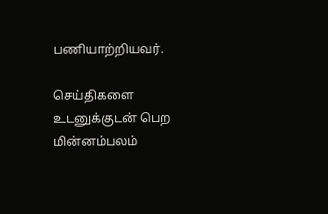பணியாற்றியவர்.

செய்திகளை உடனுக்குடன் பெற மின்னம்பலம்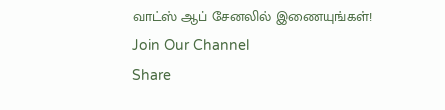வாட்ஸ் ஆப் சேனலில் இணையுங்கள்!
Join Our Channel
Share